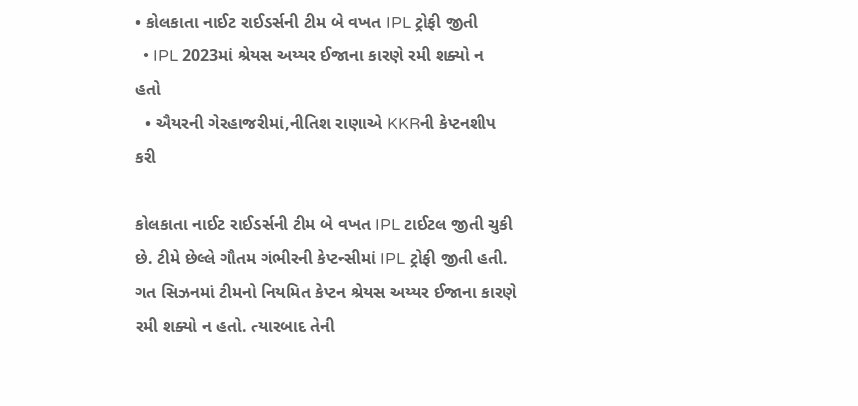• કોલકાતા નાઈટ રાઈડર્સની ટીમ બે વખત IPL ટ્રોફી જીતી
  • IPL 2023માં શ્રેયસ અય્યર ઈજાના કારણે રમી શક્યો ન હતો
  • ઐયરની ગેરહાજરીમાં,નીતિશ રાણાએ KKRની કેપ્ટનશીપ કરી

કોલકાતા નાઈટ રાઈડર્સની ટીમ બે વખત IPL ટાઈટલ જીતી ચુકી છે. ટીમે છેલ્લે ગૌતમ ગંભીરની કેપ્ટન્સીમાં IPL ટ્રોફી જીતી હતી. ગત સિઝનમાં ટીમનો નિયમિત કેપ્ટન શ્રેયસ અય્યર ઈજાના કારણે રમી શક્યો ન હતો. ત્યારબાદ તેની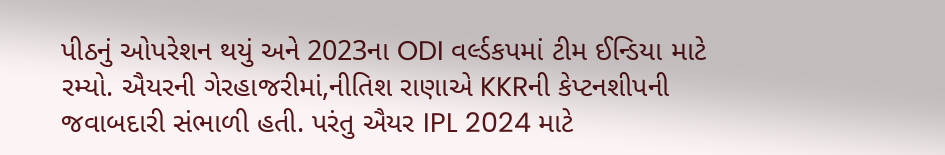પીઠનું ઓપરેશન થયું અને 2023ના ODI વર્લ્ડકપમાં ટીમ ઈન્ડિયા માટે રમ્યો. ઐયરની ગેરહાજરીમાં,નીતિશ રાણાએ KKRની કેપ્ટનશીપની જવાબદારી સંભાળી હતી. પરંતુ ઐયર IPL 2024 માટે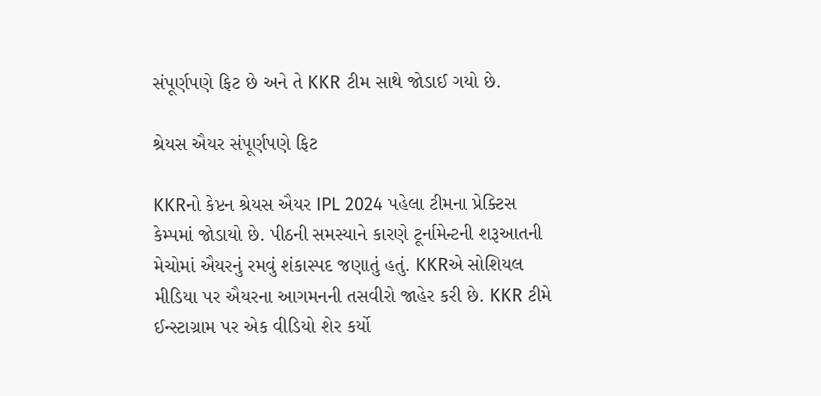સંપૂર્ણપણે ફિટ છે અને તે KKR ટીમ સાથે જોડાઈ ગયો છે.

શ્રેયસ ઐયર સંપૂર્ણપણે ફિટ

KKRનો કેપ્ટન શ્રેયસ ઐયર IPL 2024 પહેલા ટીમના પ્રેક્ટિસ કેમ્પમાં જોડાયો છે. પીઠની સમસ્યાને કારણે ટૂર્નામેન્ટની શરૂઆતની મેચોમાં ઐયરનું રમવું શંકાસ્પદ જણાતું હતું. KKRએ સોશિયલ મીડિયા પર ઐયરના આગમનની તસવીરો જાહેર કરી છે. KKR ટીમે ઈન્સ્ટાગ્રામ પર એક વીડિયો શેર કર્યો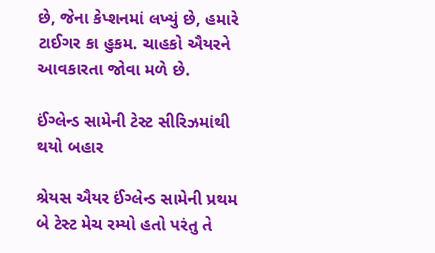છે, જેના કેપ્શનમાં લખ્યું છે, હમારે ટાઈગર કા હુકમ. ચાહકો ઐયરને આવકારતા જોવા મળે છે.

ઈંગ્લેન્ડ સામેની ટેસ્ટ સીરિઝમાંથી થયો બહાર

શ્રેયસ ઐયર ઈંગ્લેન્ડ સામેની પ્રથમ બે ટેસ્ટ મેચ રમ્યો હતો પરંતુ તે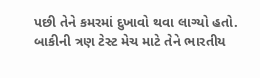પછી તેને કમરમાં દુખાવો થવા લાગ્યો હતો. બાકીની ત્રણ ટેસ્ટ મેચ માટે તેને ભારતીય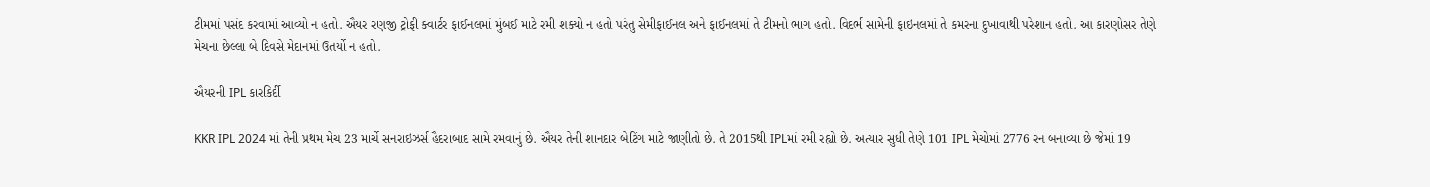ટીમમાં પસંદ કરવામાં આવ્યો ન હતો. ઐયર રણજી ટ્રોફી ક્વાર્ટર ફાઈનલમાં મુંબઈ માટે રમી શક્યો ન હતો પરંતુ સેમીફાઈનલ અને ફાઈનલમાં તે ટીમનો ભાગ હતો. વિદર્ભ સામેની ફાઇનલમાં તે કમરના દુખાવાથી પરેશાન હતો. આ કારણોસર તેણે મેચના છેલ્લા બે દિવસે મેદાનમાં ઉતર્યો ન હતો.

ઐયરની IPL કારકિર્દી

KKR IPL 2024 માં તેની પ્રથમ મેચ 23 માર્ચે સનરાઇઝર્સ હૈદરાબાદ સામે રમવાનું છે. ઐયર તેની શાનદાર બેટિંગ માટે જાણીતો છે. તે 2015થી IPLમાં રમી રહ્યો છે. અત્યાર સુધી તેણે 101 IPL મેચોમાં 2776 રન બનાવ્યા છે જેમાં 19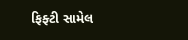ફિફ્ટી સામેલ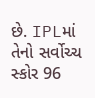છે. IPLમાં તેનો સર્વોચ્ચ સ્કોર 96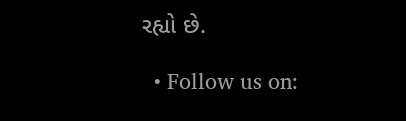રહ્યો છે.

  • Follow us on: